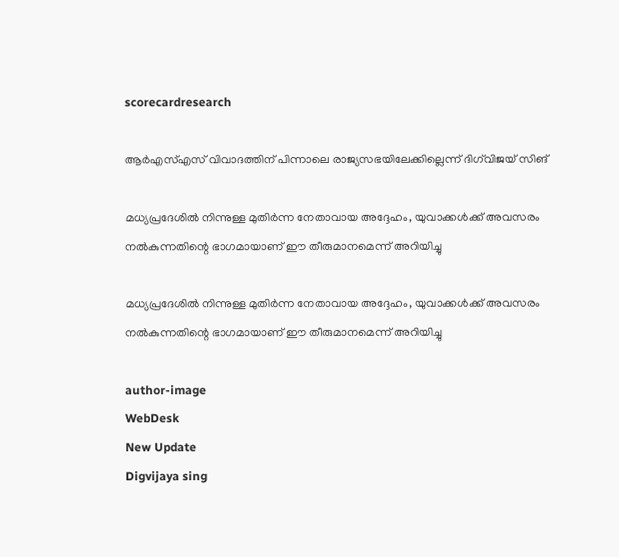scorecardresearch

ആർഎസ്എസ് വിവാദത്തിന് പിന്നാലെ രാജ്യസഭയിലേക്കില്ലെന്ന് ദിഗ്‌വിജയ് സിങ്

മധ്യപ്രദേശിൽ നിന്നുള്ള മുതിർന്ന നേതാവായ അദ്ദേഹം, യുവാക്കൾക്ക് അവസരം നൽകുന്നതിന്റെ ഭാഗമായാണ് ഈ തീരുമാനമെന്ന് അറിയിച്ചു

മധ്യപ്രദേശിൽ നിന്നുള്ള മുതിർന്ന നേതാവായ അദ്ദേഹം, യുവാക്കൾക്ക് അവസരം നൽകുന്നതിന്റെ ഭാഗമായാണ് ഈ തീരുമാനമെന്ന് അറിയിച്ചു

author-image
WebDesk
New Update
Digvijaya sing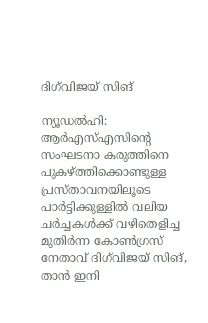ദിഗ്‌വിജയ് സിങ്

ന്യൂഡൽഹി: ആർഎസ്എസിന്റെ സംഘടനാ കരുത്തിനെ പുകഴ്ത്തിക്കൊണ്ടുള്ള പ്രസ്താവനയിലൂടെ പാർട്ടിക്കുള്ളിൽ വലിയ ചർച്ചകൾക്ക് വഴിതെളിച്ച മുതിർന്ന കോൺഗ്രസ് നേതാവ് ദിഗ്‌വിജയ് സിങ്, താൻ ഇനി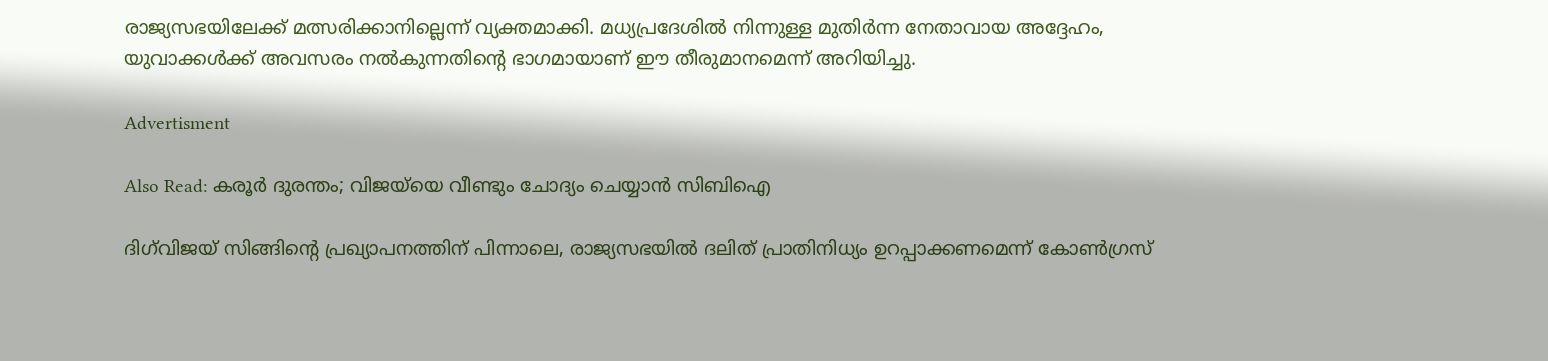രാജ്യസഭയിലേക്ക് മത്സരിക്കാനില്ലെന്ന് വ്യക്തമാക്കി. മധ്യപ്രദേശിൽ നിന്നുള്ള മുതിർന്ന നേതാവായ അദ്ദേഹം, യുവാക്കൾക്ക് അവസരം നൽകുന്നതിന്റെ ഭാഗമായാണ് ഈ തീരുമാനമെന്ന് അറിയിച്ചു.

Advertisment

Also Read: കരൂർ ദുരന്തം; വിജയ്‌യെ വീണ്ടും ചോദ്യം ചെയ്യാൻ സിബിഐ

ദിഗ്‌വിജയ് സിങ്ങിന്റെ പ്രഖ്യാപനത്തിന് പിന്നാലെ, രാജ്യസഭയിൽ ദലിത് പ്രാതിനിധ്യം ഉറപ്പാക്കണമെന്ന് കോൺഗ്രസ്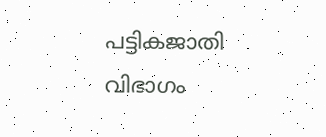പട്ടികജാതി വിഭാഗം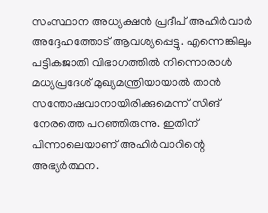സംസ്ഥാന അധ്യക്ഷൻ പ്രദീപ് അഹിർവാർ അദ്ദേഹത്തോട് ആവശ്യപ്പെട്ടു. എന്നെങ്കിലും പട്ടികജാതി വിഭാഗത്തിൽ നിന്നൊരാൾ മധ്യപ്രദേശ് മുഖ്യമന്ത്രിയായാൽ താൻ സന്തോഷവാനായിരിക്കുമെന്ന് സിങ് നേരത്തെ പറഞ്ഞിരുന്നു. ഇതിന് പിന്നാലെയാണ് അഹിർവാറിന്റെ അഭ്യർത്ഥന.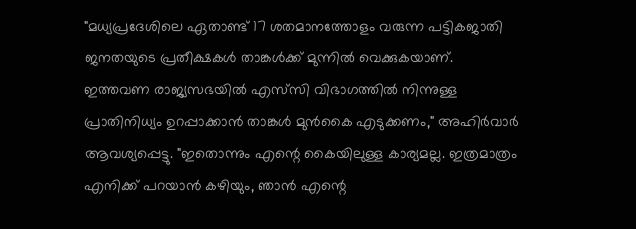"മധ്യപ്രദേശിലെ ഏതാണ്ട് 17 ശതമാനത്തോളം വരുന്ന പട്ടികജാതി ജനതയുടെ പ്രതീക്ഷകൾ താങ്കൾക്ക് മുന്നിൽ വെക്കുകയാണ്. ഇത്തവണ രാജ്യസഭയിൽ എസ്‌സി വിഭാഗത്തിൽ നിന്നുള്ള പ്രാതിനിധ്യം ഉറപ്പാക്കാൻ താങ്കൾ മുൻകൈ എടുക്കണം," അഹിർവാർ ആവശ്യപ്പെട്ടു. "ഇതൊന്നും എന്റെ കൈയിലുള്ള കാര്യമല്ല. ഇത്രമാത്രം എനിക്ക് പറയാൻ കഴിയും, ഞാൻ എന്റെ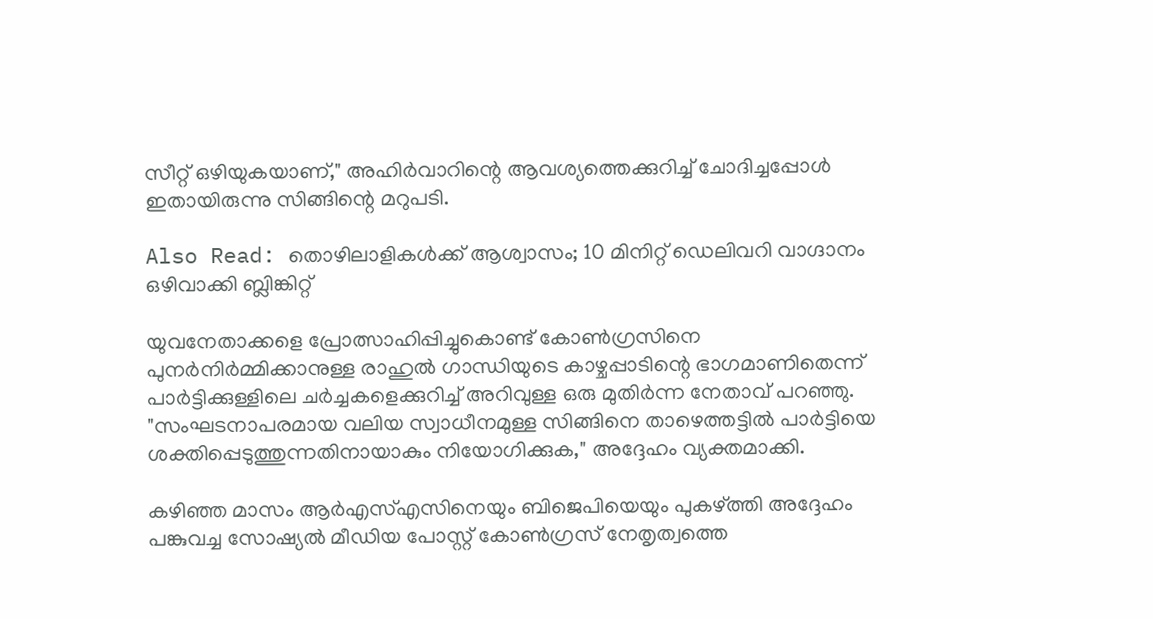സീറ്റ് ഒഴിയുകയാണ്," അഹിർവാറിന്റെ ആവശ്യത്തെക്കുറിച്ച് ചോദിച്ചപ്പോൾ ഇതായിരുന്നു സിങ്ങിന്റെ മറുപടി.

Also Read: തൊഴിലാളികൾക്ക് ആശ്വാസം; 10 മിനിറ്റ് ഡെലിവറി വാഗ്ദാനം ഒഴിവാക്കി ബ്ലിങ്കിറ്റ്

യുവനേതാക്കളെ പ്രോത്സാഹിപ്പിച്ചുകൊണ്ട് കോൺഗ്രസിനെ പുനർനിർമ്മിക്കാനുള്ള രാഹുൽ ഗാന്ധിയുടെ കാഴ്ചപ്പാടിന്റെ ഭാഗമാണിതെന്ന് പാർട്ടിക്കുള്ളിലെ ചർച്ചകളെക്കുറിച്ച് അറിവുള്ള ഒരു മുതിർന്ന നേതാവ് പറഞ്ഞു. "സംഘടനാപരമായ വലിയ സ്വാധീനമുള്ള സിങ്ങിനെ താഴെത്തട്ടിൽ പാർട്ടിയെ ശക്തിപ്പെടുത്തുന്നതിനായാകും നിയോഗിക്കുക," അദ്ദേഹം വ്യക്തമാക്കി.

കഴിഞ്ഞ മാസം ആർഎസ്എസിനെയും ബിജെപിയെയും പുകഴ്ത്തി അദ്ദേഹം പങ്കുവച്ച സോഷ്യൽ മീഡിയ പോസ്റ്റ് കോൺഗ്രസ് നേതൃത്വത്തെ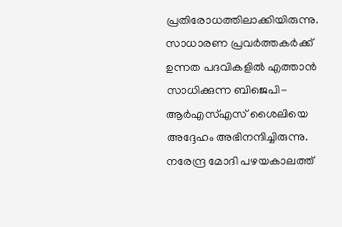പ്രതിരോധത്തിലാക്കിയിരുന്നു. സാധാരണ പ്രവർത്തകർക്ക് ഉന്നത പദവികളിൽ എത്താൻ സാധിക്കുന്ന ബിജെപി-ആർഎസ്എസ് ശൈലിയെ അദ്ദേഹം അഭിനന്ദിച്ചിരുന്നു. നരേന്ദ്ര മോദി പഴയകാലത്ത്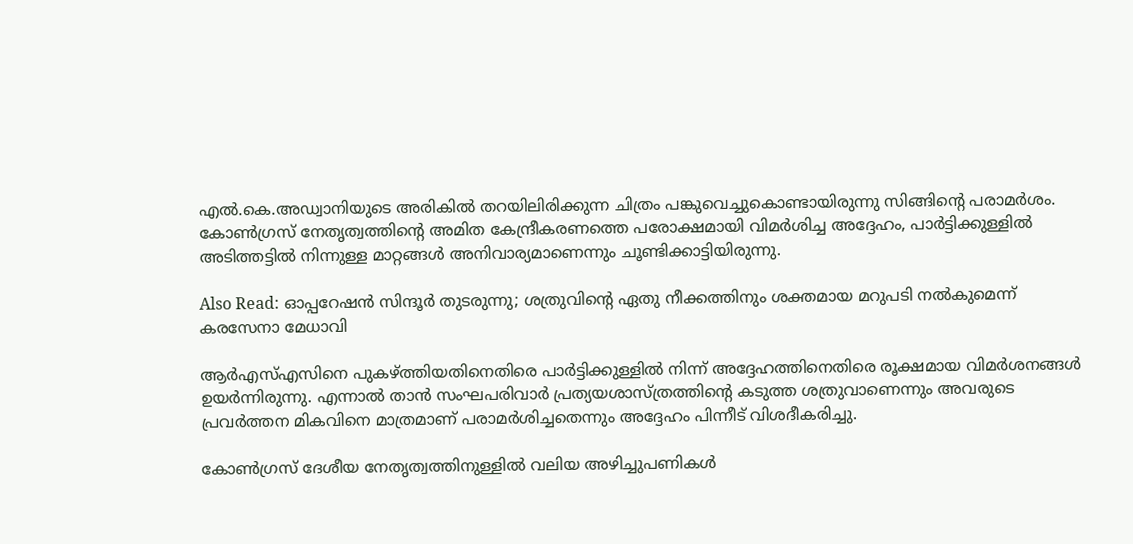എൽ.കെ.അഡ്വാനിയുടെ അരികിൽ തറയിലിരിക്കുന്ന ചിത്രം പങ്കുവെച്ചുകൊണ്ടായിരുന്നു സിങ്ങിന്റെ പരാമർശം. കോൺഗ്രസ് നേതൃത്വത്തിന്റെ അമിത കേന്ദ്രീകരണത്തെ പരോക്ഷമായി വിമർശിച്ച അദ്ദേഹം, പാർട്ടിക്കുള്ളിൽ അടിത്തട്ടിൽ നിന്നുള്ള മാറ്റങ്ങൾ അനിവാര്യമാണെന്നും ചൂണ്ടിക്കാട്ടിയിരുന്നു.

Also Read: ഓപ്പറേഷൻ സിന്ദൂർ തുടരുന്നു; ശത്രുവിന്റെ ഏതു നീക്കത്തിനും ശക്തമായ മറുപടി നൽകുമെന്ന് കരസേനാ മേധാവി

ആർഎസ്എസിനെ പുകഴ്ത്തിയതിനെതിരെ പാർട്ടിക്കുള്ളിൽ നിന്ന് അദ്ദേഹത്തിനെതിരെ രൂക്ഷമായ വിമർശനങ്ങൾ ഉയർന്നിരുന്നു. എന്നാൽ താൻ സംഘപരിവാർ പ്രത്യയശാസ്ത്രത്തിന്റെ കടുത്ത ശത്രുവാണെന്നും അവരുടെ പ്രവർത്തന മികവിനെ മാത്രമാണ് പരാമർശിച്ചതെന്നും അദ്ദേഹം പിന്നീട് വിശദീകരിച്ചു.

കോൺഗ്രസ് ദേശീയ നേതൃത്വത്തിനുള്ളിൽ വലിയ അഴിച്ചുപണികൾ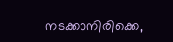നടക്കാനിരിക്കെ,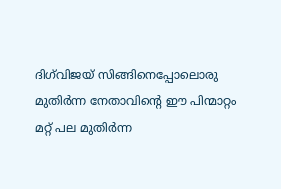ദിഗ്‌വിജയ് സിങ്ങിനെപ്പോലൊരു മുതിർന്ന നേതാവിന്റെ ഈ പിന്മാറ്റം മറ്റ് പല മുതിർന്ന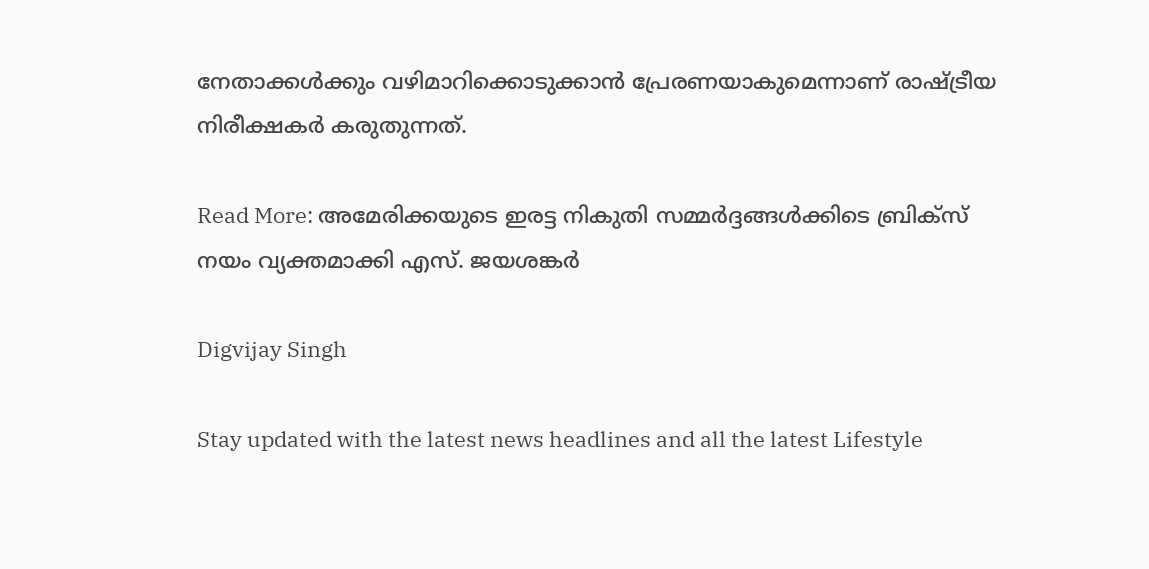നേതാക്കൾക്കും വഴിമാറിക്കൊടുക്കാൻ പ്രേരണയാകുമെന്നാണ് രാഷ്ട്രീയ നിരീക്ഷകർ കരുതുന്നത്.

Read More: അമേരിക്കയുടെ ഇരട്ട നികുതി സമ്മർദ്ദങ്ങൾക്കിടെ ബ്രിക്സ് നയം വ്യക്തമാക്കി എസ്. ജയശങ്കർ

Digvijay Singh

Stay updated with the latest news headlines and all the latest Lifestyle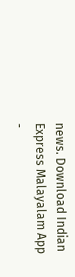news. Download Indian Express Malayalam App -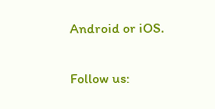Android or iOS.

Follow us: